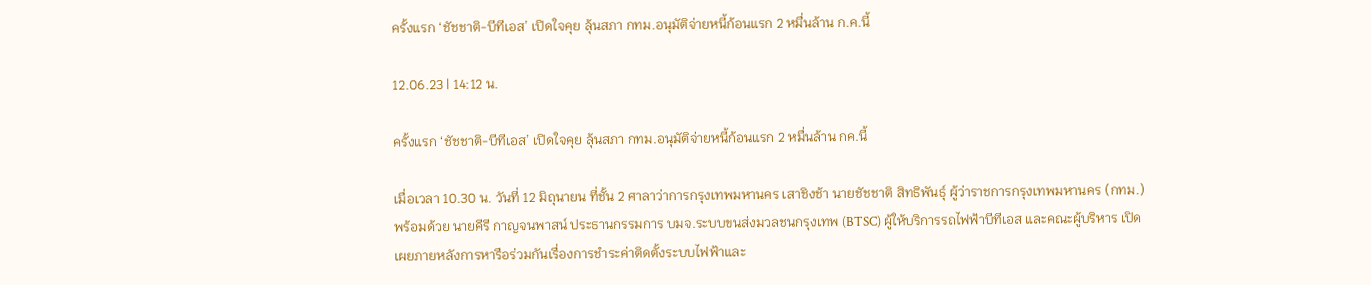ครั้งแรก ‘ชัชชาติ-บีทีเอส’ เปิดใจคุย ลุ้นสภา กทม.อนุมัติจ่ายหนี้ก้อนแรก 2 หมื่นล้าน ก.ค.นี้

12.06.23 | 14:12 น.

ครั้งแรก ‘ชัชชาติ-บีทีเอส’ เปิดใจคุย ลุ้นสภา กทม.อนุมัติจ่ายหนี้ก้อนแรก 2 หมื่นล้าน กค.นี้

เมื่อเวลา 10.30 น. วันที่ 12 มิถุนายน ที่ชั้น 2 ศาลาว่าการกรุงเทพมหานคร เสาชิงช้า นายชัชชาติ สิทธิพันธุ์ ผู้ว่าราชการกรุงเทพมหานคร (กทม.) พร้อมด้วย นายคีรี กาญจนพาสน์ ประธานกรรมการ บมจ.ระบบขนส่งมวลชนกรุงเทพ (BTSC) ผู้ให้บริการรถไฟฟ้าบีทีเอส และคณะผู้บริหาร เปิดเผยภายหลังการหารือร่วมกันเรื่องการชำระค่าติดตั้งระบบไฟฟ้าและ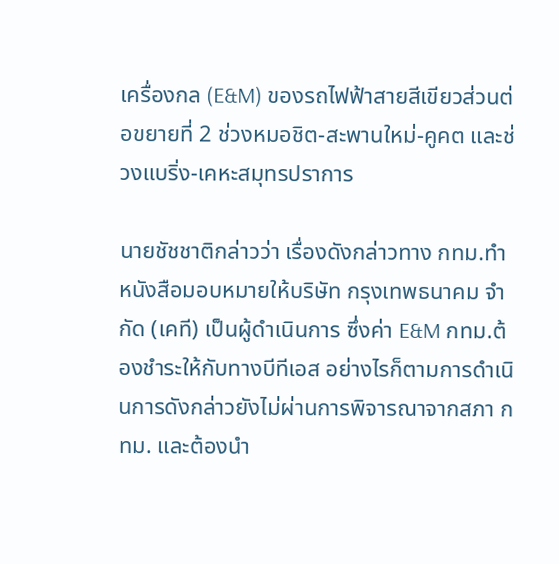เครื่องกล (E&M) ของรถไฟฟ้าสายสีเขียวส่วนต่อขยายที่ 2 ช่วงหมอชิต-สะพานใหม่-คูคต และช่วงแบริ่ง-เคหะสมุทรปราการ

นายชัชชาติกล่าวว่า เรื่องดังกล่าวทาง กทม.ทำหนังสือมอบหมายให้บริษัท กรุงเทพธนาคม จำกัด (เคที) เป็นผู้ดำเนินการ ซึ่งค่า E&M กทม.ต้องชำระให้กับทางบีทีเอส อย่างไรก็ตามการดำเนินการดังกล่าวยังไม่ผ่านการพิจารณาจากสภา กทม. และต้องนำ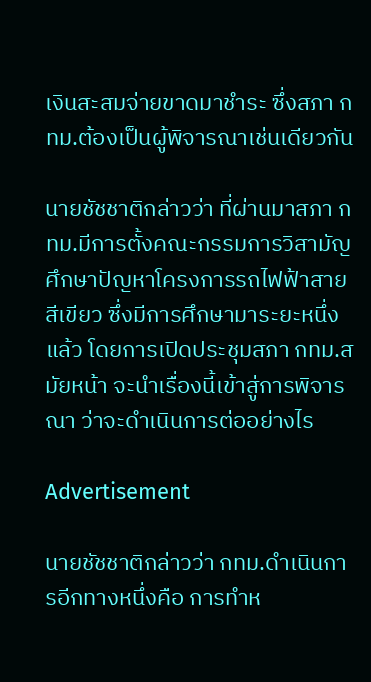เงินสะสมจ่ายขาดมาชำระ ซึ่งสภา กทม.ต้องเป็นผู้พิจารณาเช่นเดียวกัน

นายชัชชาติกล่าวว่า ที่ผ่านมาสภา กทม.มีการตั้งคณะกรรมการวิสามัญศึกษาปัญหาโครงการรถไฟฟ้าสายสีเขียว ซึ่งมีการศึกษามาระยะหนึ่งแล้ว โดยการเปิดประชุมสภา กทม.สมัยหน้า จะนำเรื่องนี้เข้าสู่การพิจารณา ว่าจะดำเนินการต่ออย่างไร

Advertisement

นายชัชชาติกล่าวว่า กทม.ดำเนินการอีกทางหนึ่งคือ การทำห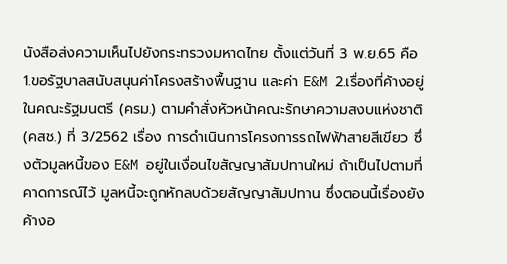นังสือส่งความเห็นไปยังกระทรวงมหาดไทย ตั้งแต่วันที่ 3 พ.ย.65 คือ 1.ขอรัฐบาลสนับสนุนค่าโครงสร้างพื้นฐาน และค่า E&M 2.เรื่องที่ค้างอยู่ในคณะรัฐมนตรี (ครม.) ตามคำสั่งหัวหน้าคณะรักษาความสงบแห่งชาติ (คสช.) ที่ 3/2562 เรื่อง การดําเนินการโครงการรถไฟฟ้าสายสีเขียว ซึ่งตัวมูลหนี้ของ E&M อยู่ในเงื่อนไขสัญญาสัมปทานใหม่ ถ้าเป็นไปตามที่คาดการณ์ไว้ มูลหนี้จะถูกหักลบด้วยสัญญาสัมปทาน ซึ่งตอนนี้เรื่องยังค้างอ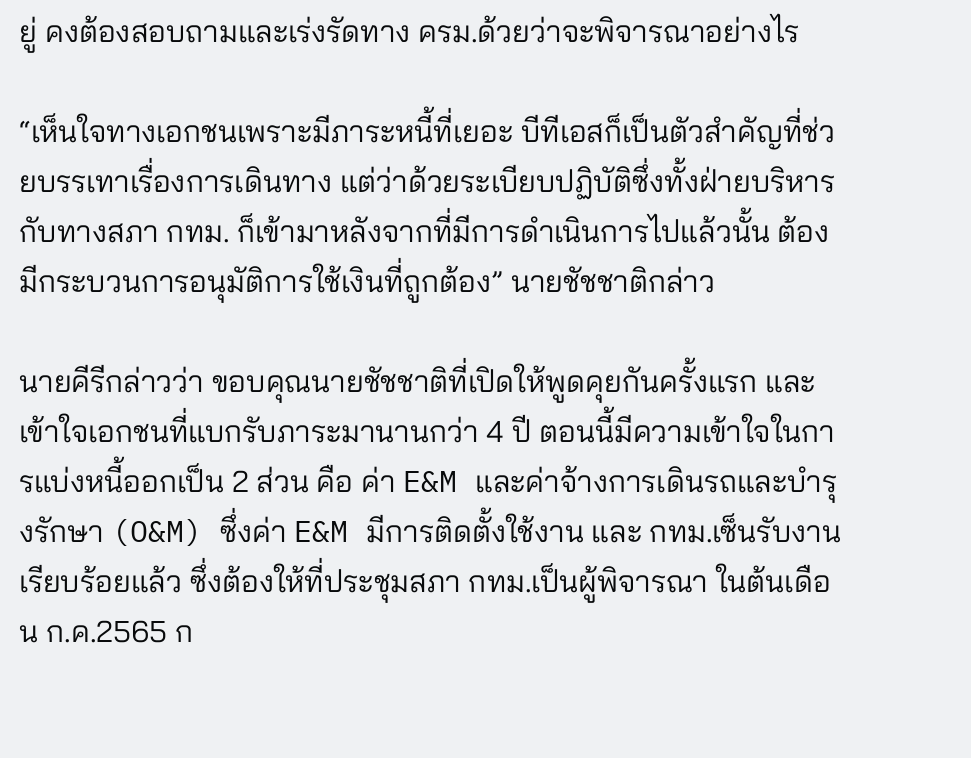ยู่ คงต้องสอบถามและเร่งรัดทาง ครม.ด้วยว่าจะพิจารณาอย่างไร

“เห็นใจทางเอกชนเพราะมีภาระหนี้ที่เยอะ บีทีเอสก็เป็นตัวสำคัญที่ช่วยบรรเทาเรื่องการเดินทาง แต่ว่าด้วยระเบียบปฏิบัติซึ่งทั้งฝ่ายบริหารกับทางสภา กทม. ก็เข้ามาหลังจากที่มีการดำเนินการไปแล้วนั้น ต้องมีกระบวนการอนุมัติการใช้เงินที่ถูกต้อง” นายชัชชาติกล่าว

นายคีรีกล่าวว่า ขอบคุณนายชัชชาติที่เปิดให้พูดคุยกันครั้งแรก และเข้าใจเอกชนที่แบกรับภาระมานานกว่า 4 ปี ตอนนี้มีความเข้าใจในการแบ่งหนี้ออกเป็น 2 ส่วน คือ ค่า E&M และค่าจ้างการเดินรถและบำรุงรักษา (O&M) ซึ่งค่า E&M มีการติดตั้งใช้งาน และ กทม.เซ็นรับงานเรียบร้อยแล้ว ซึ่งต้องให้ที่ประชุมสภา กทม.เป็นผู้พิจารณา ในต้นเดือน ก.ค.2565 ก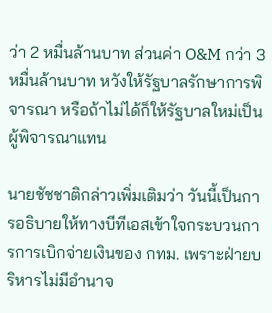ว่า 2 หมื่นล้านบาท ส่วนค่า O&M กว่า 3 หมื่นล้านบาท หวังให้รัฐบาลรักษาการพิจารณา หรือถ้าไม่ได้ก็ให้รัฐบาลใหม่เป็นผู้พิจารณาแทน

นายชัชชาติกล่าวเพิ่มเติมว่า วันนี้เป็นการอธิบายให้ทางบีทีเอสเข้าใจกระบวนการการเบิกจ่ายเงินของ กทม. เพราะฝ่ายบริหารไม่มีอำนาจ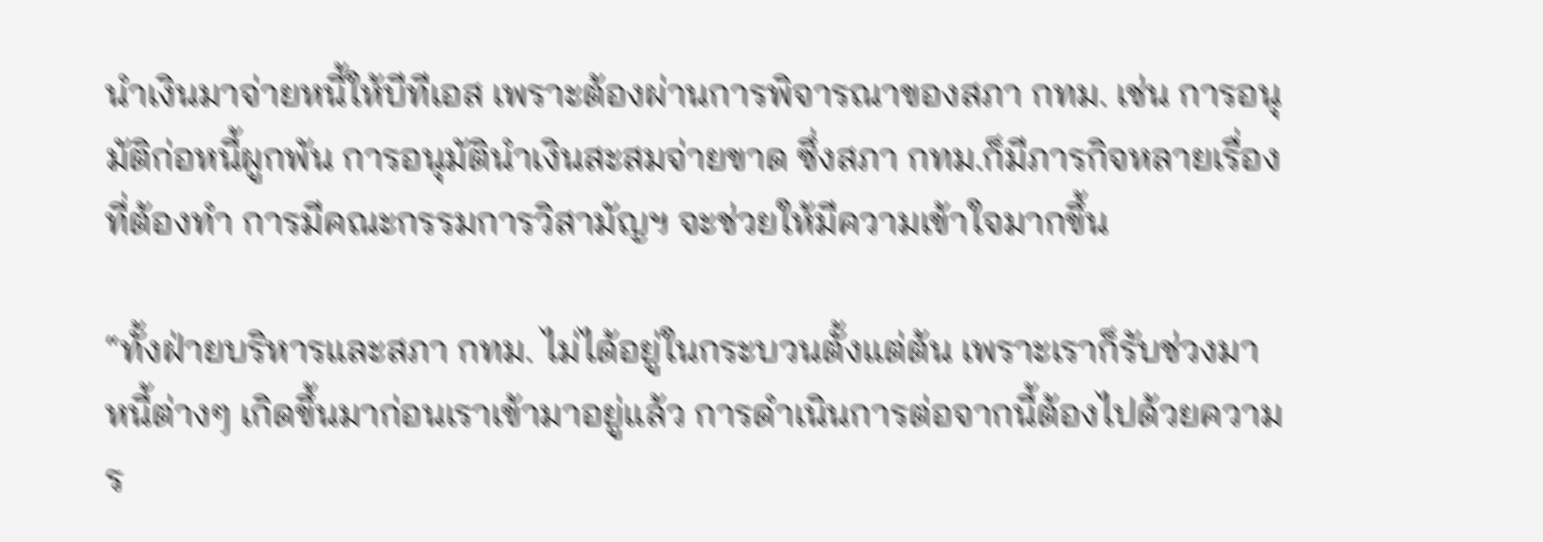นำเงินมาจ่ายหนี้ให้บีทีเอส เพราะต้องผ่านการพิจารณาของสภา กทม. เช่น การอนุมัติก่อหนี้ผูกพัน การอนุมัตินำเงินสะสมจ่ายขาด ซึ่งสภา กทม.ก็มีภารกิจหลายเรื่องที่ต้องทำ การมีคณะกรรมการวิสามัญฯ จะช่วยให้มีความเข้าใจมากขึ้น

“ทั้งฝ่ายบริหารและสภา กทม. ไม่ได้อยู่ในกระบวนตั้งแต่ต้น เพราะเราก็รับช่วงมา หนี้ต่างๆ เกิดขึ้นมาก่อนเราเข้ามาอยู่แล้ว การดำเนินการต่อจากนี้ต้องไปด้วยความร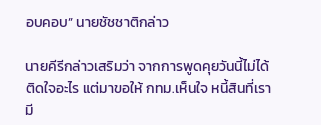อบคอบ” นายชัชชาติกล่าว

นายคีรีกล่าวเสริมว่า จากการพูดคุยวันนี้ไม่ได้ติดใจอะไร แต่มาขอให้ กทม.เห็นใจ หนี้สินที่เรามี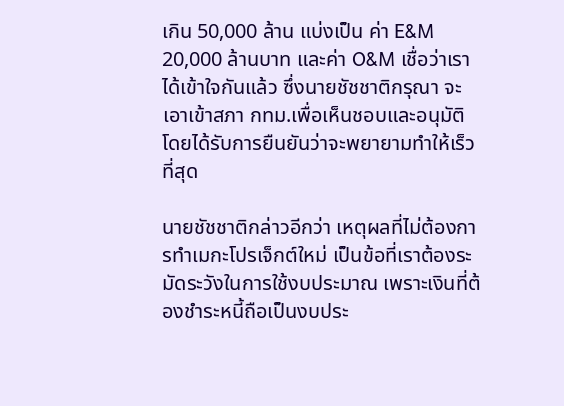เกิน 50,000 ล้าน แบ่งเป็น ค่า E&M 20,000 ล้านบาท และค่า O&M เชื่อว่าเราได้เข้าใจกันแล้ว ซึ่งนายชัชชาติกรุณา จะเอาเข้าสภา กทม.เพื่อเห็นชอบและอนุมัติ โดยได้รับการยืนยันว่าจะพยายามทำให้เร็วที่สุด

นายชัชชาติกล่าวอีกว่า เหตุผลที่ไม่ต้องการทำเมกะโปรเจ็กต์ใหม่ เป็นข้อที่เราต้องระมัดระวังในการใช้งบประมาณ เพราะเงินที่ต้องชำระหนี้ถือเป็นงบประ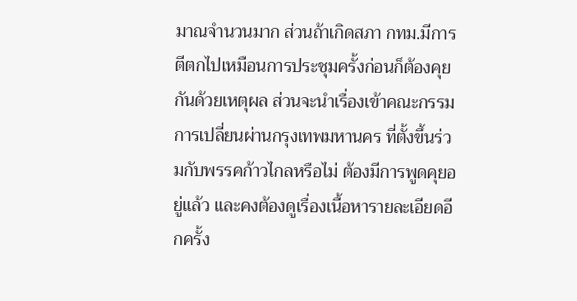มาณจำนวนมาก ส่วนถ้าเกิดสภา กทม.มีการตีตกไปเหมือนการประชุมครั้งก่อนก็ต้องคุยกันด้วยเหตุผล ส่วนจะนำเรื่องเข้าคณะกรรมการเปลี่ยนผ่านกรุงเทพมหานคร ที่ตั้งขึ้นร่วมกับพรรคก้าวไกลหรือไม่ ต้องมีการพูดคุยอยู่แล้ว และคงต้องดูเรื่องเนื้อหารายละเอียดอีกครั้ง